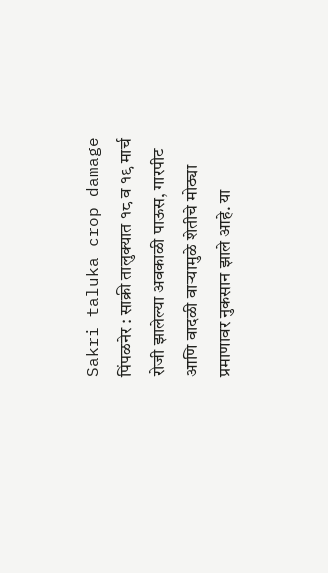Sakri taluka crop damage
पिंपळनेर : साक्री तालुक्यात १८ व १९ मार्च रोजी झालेल्या अवकाळी पाऊस, गारपीट आणि वादळी वाऱ्यामुळे शेतीचे मोठ्या प्रमाणावर नुकसान झाले आहे. या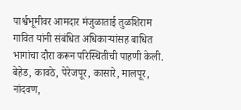पार्श्वभूमीवर आमदार मंजुळाताई तुळशिराम गावित यांनी संबंधित अधिकाऱ्यांसह बाधित भागांचा दौरा करून परिस्थितीची पाहणी केली.
बेहेड, कावठे, पेरेजपूर, कासारे, मालपूर, नांदवण,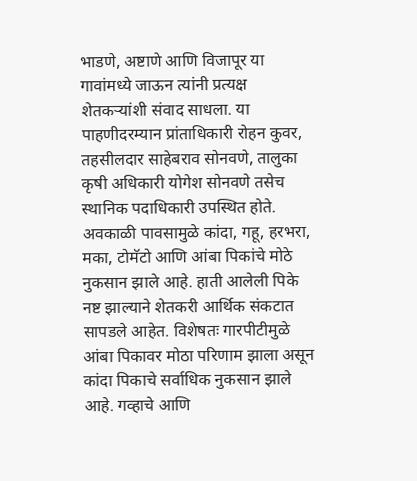भाडणे, अष्टाणे आणि विजापूर या गावांमध्ये जाऊन त्यांनी प्रत्यक्ष शेतकऱ्यांशी संवाद साधला. या पाहणीदरम्यान प्रांताधिकारी रोहन कुवर, तहसीलदार साहेबराव सोनवणे, तालुका कृषी अधिकारी योगेश सोनवणे तसेच स्थानिक पदाधिकारी उपस्थित होते.
अवकाळी पावसामुळे कांदा, गहू, हरभरा, मका, टोमॅटो आणि आंबा पिकांचे मोठे नुकसान झाले आहे. हाती आलेली पिके नष्ट झाल्याने शेतकरी आर्थिक संकटात सापडले आहेत. विशेषतः गारपीटीमुळे आंबा पिकावर मोठा परिणाम झाला असून कांदा पिकाचे सर्वाधिक नुकसान झाले आहे. गव्हाचे आणि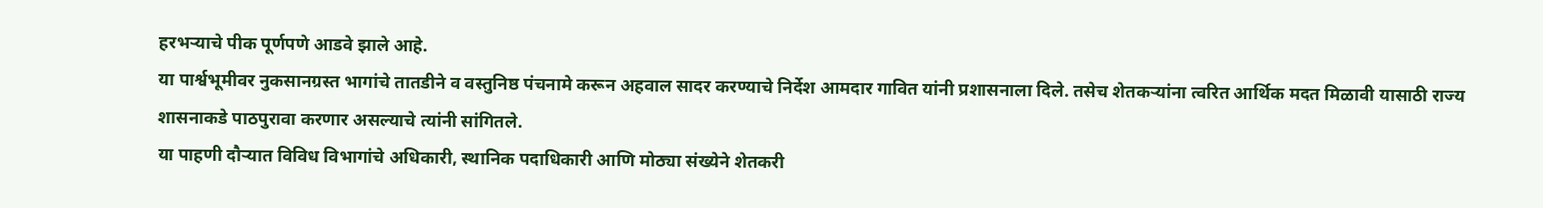हरभऱ्याचे पीक पूर्णपणे आडवे झाले आहे.
या पार्श्वभूमीवर नुकसानग्रस्त भागांचे तातडीने व वस्तुनिष्ठ पंचनामे करून अहवाल सादर करण्याचे निर्देश आमदार गावित यांनी प्रशासनाला दिले. तसेच शेतकऱ्यांना त्वरित आर्थिक मदत मिळावी यासाठी राज्य शासनाकडे पाठपुरावा करणार असल्याचे त्यांनी सांगितले.
या पाहणी दौऱ्यात विविध विभागांचे अधिकारी, स्थानिक पदाधिकारी आणि मोठ्या संख्येने शेतकरी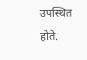उपस्थित होते.